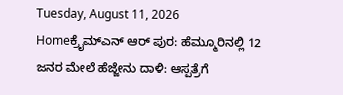Tuesday, August 11, 2026
Homeಕ್ರೈಮ್ಎನ್‌ ಆರ್‌ ಪುರ: ಹೆಮ್ಮೂರಿನಲ್ಲಿ 12 ಜನರ ಮೇಲೆ ಹೆಜ್ಜೇನು ದಾಳಿ: ಆಸ್ಪತ್ರೆಗೆ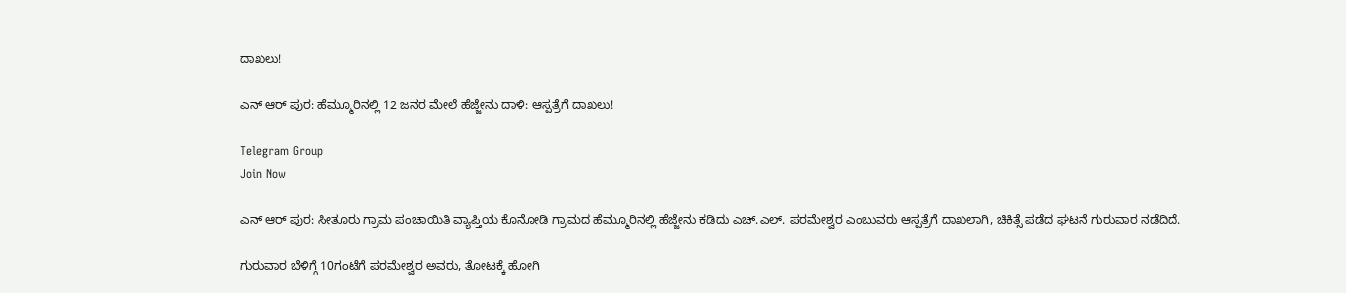ದಾಖಲು!

ಎನ್‌ ಆರ್‌ ಪುರ: ಹೆಮ್ಮೂರಿನಲ್ಲಿ 12 ಜನರ ಮೇಲೆ ಹೆಜ್ಜೇನು ದಾಳಿ: ಆಸ್ಪತ್ರೆಗೆ ದಾಖಲು!

Telegram Group
Join Now

ಎನ್‌ ಆರ್‌ ಪುರ: ಸೀತೂರು ಗ್ರಾಮ ಪಂಚಾಯಿತಿ ವ್ಯಾಪ್ತಿಯ ಕೊನೋಡಿ ಗ್ರಾಮದ ಹೆಮ್ಮೂರಿನಲ್ಲಿ ಹೆಜ್ಜೇನು ಕಡಿದು ಎಚ್‌.ಎಲ್. ಪರಮೇಶ್ವರ ಎಂಬುವರು ಆಸ್ಪತ್ರೆಗೆ ದಾಖಲಾಗಿ, ಚಿಕಿತ್ಸೆ ಪಡೆದ ಘಟನೆ ಗುರುವಾರ ನಡೆದಿದೆ.

ಗುರುವಾರ ಬೆಳಿಗ್ಗೆ 10ಗಂಟೆಗೆ ಪರಮೇಶ್ವರ ಅವರು, ತೋಟಕ್ಕೆ ಹೋಗಿ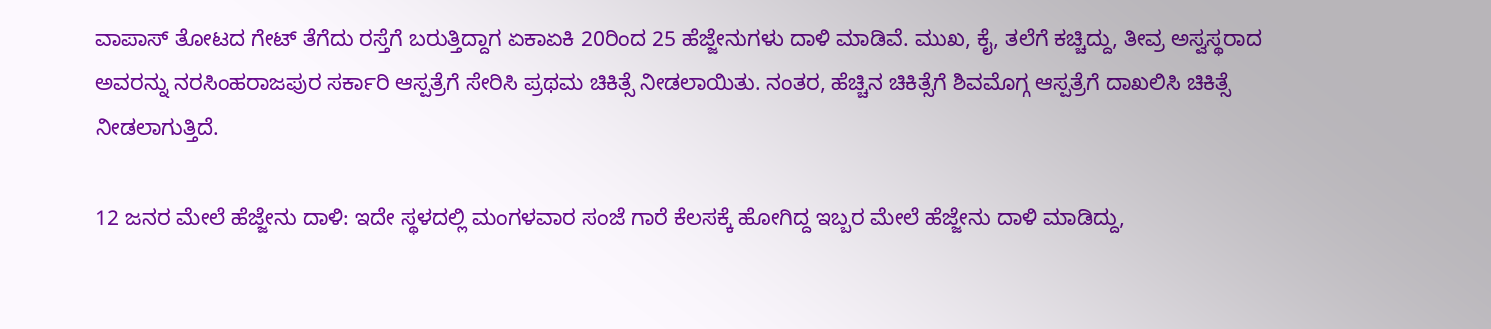ವಾಪಾಸ್‌ ತೋಟದ ಗೇಟ್‌ ತೆಗೆದು ರಸ್ತೆಗೆ ಬರುತ್ತಿದ್ದಾಗ ಏಕಾಏಕಿ 20ರಿಂದ 25 ಹೆಜ್ಜೇನುಗಳು ದಾಳಿ ಮಾಡಿವೆ. ಮುಖ, ಕೈ, ತಲೆಗೆ ಕಚ್ಚಿದ್ದು, ತೀವ್ರ ಅಸ್ವಸ್ಥರಾದ ಅವರನ್ನು ನರಸಿಂಹರಾಜಪುರ ಸರ್ಕಾರಿ ಆಸ್ಪತ್ರೆಗೆ ಸೇರಿಸಿ ಪ್ರಥಮ ಚಿಕಿತ್ಸೆ ನೀಡಲಾಯಿತು. ನಂತರ, ಹೆಚ್ಚಿನ ಚಿಕಿತ್ಸೆಗೆ ಶಿವಮೊಗ್ಗ ಆಸ್ಪತ್ರೆಗೆ ದಾಖಲಿಸಿ ಚಿಕಿತ್ಸೆ ನೀಡಲಾಗುತ್ತಿದೆ.

12 ಜನರ ಮೇಲೆ ಹೆಜ್ಜೇನು ದಾಳಿ: ಇದೇ ಸ್ಥಳದಲ್ಲಿ ಮಂಗಳವಾರ ಸಂಜೆ ಗಾರೆ ಕೆಲಸಕ್ಕೆ ಹೋಗಿದ್ದ ಇಬ್ಬರ ಮೇಲೆ ಹೆಜ್ಜೇನು ದಾಳಿ ಮಾಡಿದ್ದು,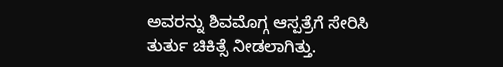ಅವರನ್ನು ಶಿವಮೊಗ್ಗ ಆಸ್ಪತ್ರೆಗೆ ಸೇರಿಸಿ ತುರ್ತು ಚಿಕಿತ್ಸೆ ನೀಡಲಾಗಿತ್ತು.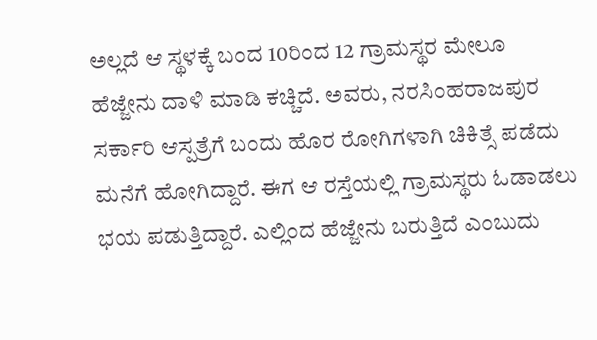ಅಲ್ಲದೆ ಆ ಸ್ಥಳಕ್ಕೆ ಬಂದ 10ರಿಂದ 12 ಗ್ರಾಮಸ್ಥರ ಮೇಲೂ ಹೆಜ್ಜೇನು ದಾಳಿ ಮಾಡಿ ಕಚ್ಚಿದೆ. ಅವರು, ನರಸಿಂಹರಾಜಪುರ ಸರ್ಕಾರಿ ಆಸ್ಪತ್ರೆಗೆ ಬಂದು ಹೊರ ರೋಗಿಗಳಾಗಿ ಚಿಕಿತ್ಸೆ ಪಡೆದು ಮನೆಗೆ ಹೋಗಿದ್ದಾರೆ. ಈಗ ಆ ರಸ್ತೆಯಲ್ಲಿ ಗ್ರಾಮಸ್ಥರು ಓಡಾಡಲು ಭಯ ಪಡುತ್ತಿದ್ದಾರೆ. ಎಲ್ಲಿಂದ ಹೆಜ್ಜೇನು ಬರುತ್ತಿದೆ ಎಂಬುದು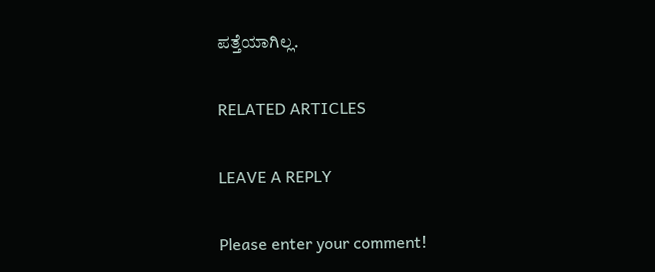ಪತ್ತೆಯಾಗಿಲ್ಲ.

RELATED ARTICLES

LEAVE A REPLY

Please enter your comment!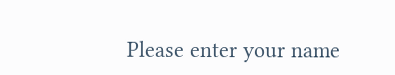Please enter your name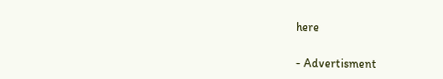here

- Advertisment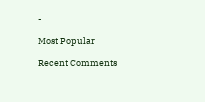-

Most Popular

Recent Comments